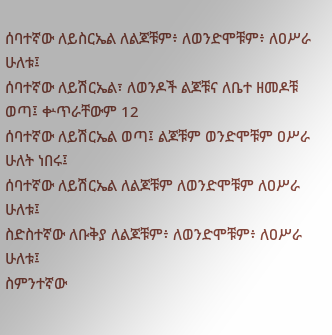ሰባተኛው ለይስርኤል ለልጆቹም፥ ለወንድሞቹም፥ ለዐሥራ ሁለቱ፤
ሰባተኛው ለይሽርኤል፣ ለወንዶች ልጆቹና ለቤተ ዘመዶቹ ወጣ፤ ቍጥራቸውም 12
ሰባተኛው ለይሽርኤል ወጣ፤ ልጆቹም ወንድሞቹም ዐሥራ ሁለት ነበሩ፤
ሰባተኛው ለይሽርኤል ለልጆቹም ለወንድሞቹም ለዐሥራ ሁለቱ፤
ስድስተኛው ለቡቅያ ለልጆቹም፥ ለወንድሞቹም፥ ለዐሥራ ሁለቱ፤
ስምንተኛው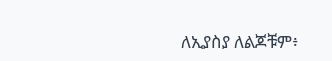ለኢያስያ ለልጆቹም፥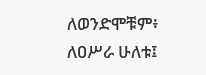ለወንድሞቹም፥ ለዐሥራ ሁለቱ፤